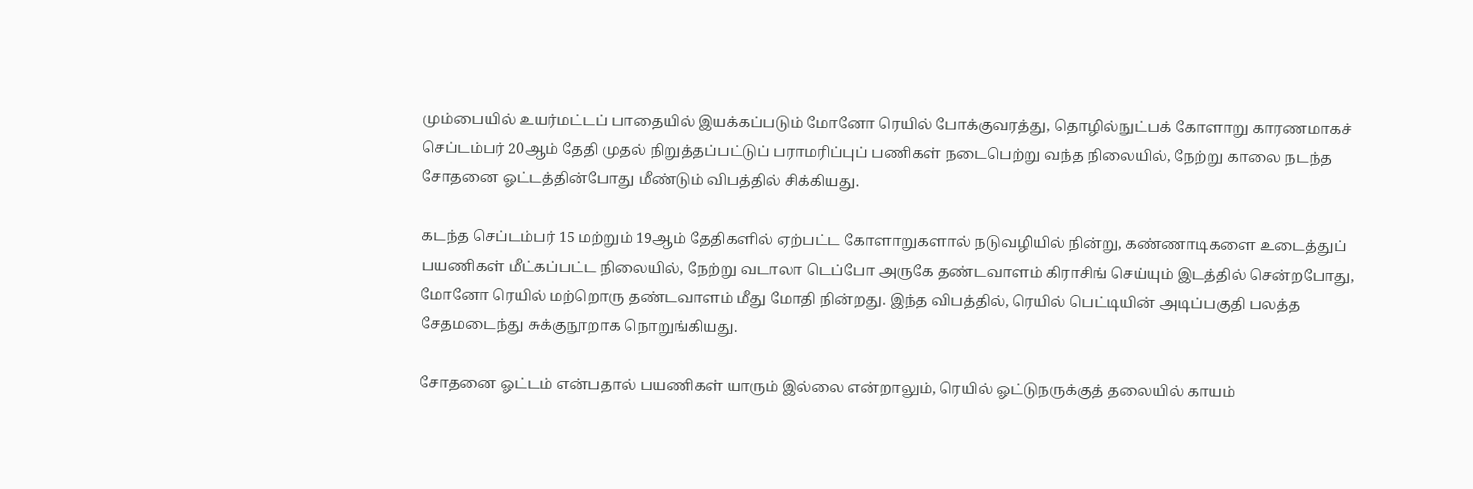மும்பையில் உயர்மட்டப் பாதையில் இயக்கப்படும் மோனோ ரெயில் போக்குவரத்து, தொழில்நுட்பக் கோளாறு காரணமாகச் செப்டம்பர் 20ஆம் தேதி முதல் நிறுத்தப்பட்டுப் பராமரிப்புப் பணிகள் நடைபெற்று வந்த நிலையில், நேற்று காலை நடந்த சோதனை ஓட்டத்தின்போது மீண்டும் விபத்தில் சிக்கியது.

கடந்த செப்டம்பர் 15 மற்றும் 19ஆம் தேதிகளில் ஏற்பட்ட கோளாறுகளால் நடுவழியில் நின்று, கண்ணாடிகளை உடைத்துப் பயணிகள் மீட்கப்பட்ட நிலையில், நேற்று வடாலா டெப்போ அருகே தண்டவாளம் கிராசிங் செய்யும் இடத்தில் சென்றபோது, மோனோ ரெயில் மற்றொரு தண்டவாளம் மீது மோதி நின்றது. இந்த விபத்தில், ரெயில் பெட்டியின் அடிப்பகுதி பலத்த சேதமடைந்து சுக்குநூறாக நொறுங்கியது.

சோதனை ஓட்டம் என்பதால் பயணிகள் யாரும் இல்லை என்றாலும், ரெயில் ஓட்டுநருக்குத் தலையில் காயம்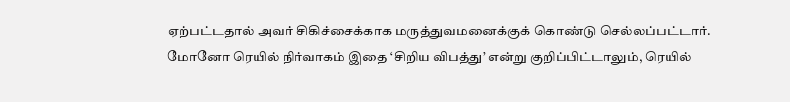ஏற்பட்டதால் அவர் சிகிச்சைக்காக மருத்துவமனைக்குக் கொண்டு செல்லப்பட்டார். மோனோ ரெயில் நிர்வாகம் இதை ‘சிறிய விபத்து’ என்று குறிப்பிட்டாலும், ரெயில்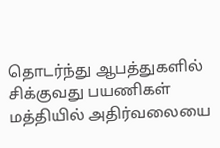தொடர்ந்து ஆபத்துகளில் சிக்குவது பயணிகள் மத்தியில் அதிர்வலையை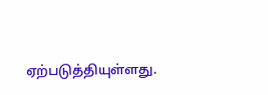ஏற்படுத்தியுள்ளது.